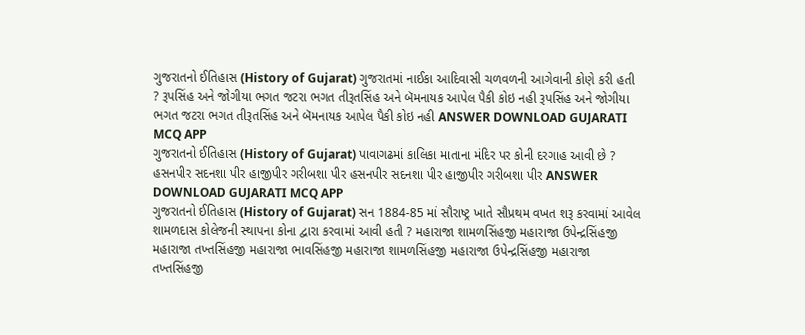ગુજરાતનો ઈતિહાસ (History of Gujarat) ગુજરાતમાં નાઈકા આદિવાસી ચળવળની આગેવાની કોણે કરી હતી ? રૂપસિંહ અને જોગીયા ભગત જટરા ભગત તીરૂતસિંહ અને બૅમનાયક આપેલ પૈકી કોઇ નહી રૂપસિંહ અને જોગીયા ભગત જટરા ભગત તીરૂતસિંહ અને બૅમનાયક આપેલ પૈકી કોઇ નહી ANSWER DOWNLOAD GUJARATI MCQ APP
ગુજરાતનો ઈતિહાસ (History of Gujarat) પાવાગઢમાં કાલિકા માતાના મંદિર પર કોની દરગાહ આવી છે ? હસનપીર સદનશા પીર હાજીપીર ગરીબશા પીર હસનપીર સદનશા પીર હાજીપીર ગરીબશા પીર ANSWER DOWNLOAD GUJARATI MCQ APP
ગુજરાતનો ઈતિહાસ (History of Gujarat) સન 1884-85 માં સૌરાષ્ટ્ર ખાતે સૌપ્રથમ વખત શરૂ કરવામાં આવેલ શામળદાસ કોલેજની સ્થાપના કોના દ્વારા કરવામાં આવી હતી ? મહારાજા શામળસિંહજી મહારાજા ઉપેન્દ્રસિંહજી મહારાજા તખ્તસિંહજી મહારાજા ભાવસિંહજી મહારાજા શામળસિંહજી મહારાજા ઉપેન્દ્રસિંહજી મહારાજા તખ્તસિંહજી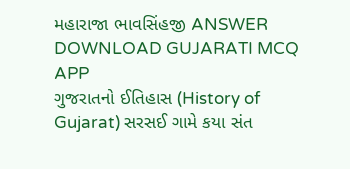મહારાજા ભાવસિંહજી ANSWER DOWNLOAD GUJARATI MCQ APP
ગુજરાતનો ઈતિહાસ (History of Gujarat) સરસઈ ગામે કયા સંત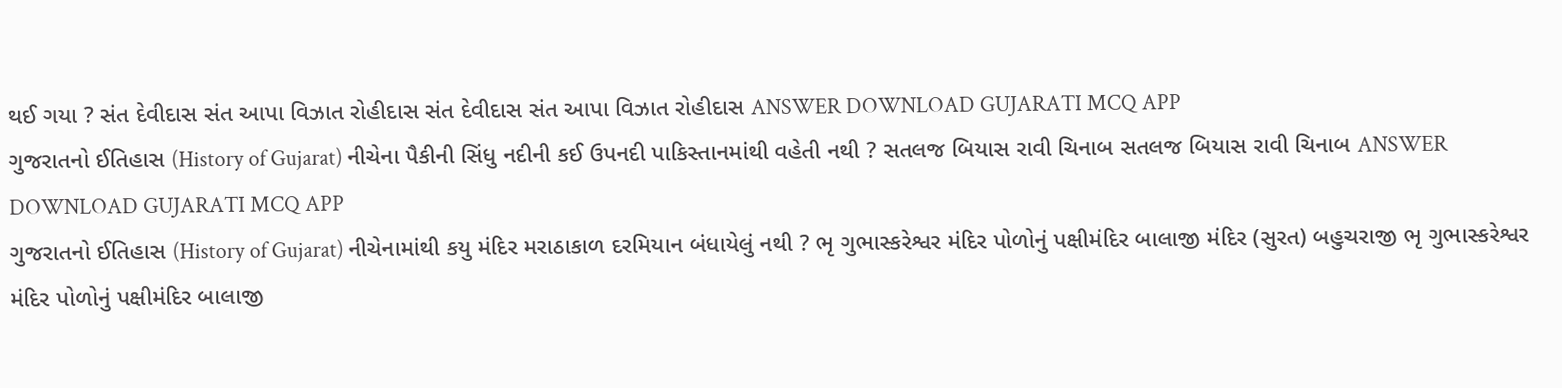થઈ ગયા ? સંત દેવીદાસ સંત આપા વિઝાત રોહીદાસ સંત દેવીદાસ સંત આપા વિઝાત રોહીદાસ ANSWER DOWNLOAD GUJARATI MCQ APP
ગુજરાતનો ઈતિહાસ (History of Gujarat) નીચેના પૈકીની સિંધુ નદીની કઈ ઉપનદી પાકિસ્તાનમાંથી વહેતી નથી ? સતલજ બિયાસ રાવી ચિનાબ સતલજ બિયાસ રાવી ચિનાબ ANSWER DOWNLOAD GUJARATI MCQ APP
ગુજરાતનો ઈતિહાસ (History of Gujarat) નીચેનામાંથી કયુ મંદિર મરાઠાકાળ દરમિયાન બંધાયેલું નથી ? ભૃ ગુભાસ્કરેશ્વર મંદિર પોળોનું પક્ષીમંદિર બાલાજી મંદિર (સુરત) બહુચરાજી ભૃ ગુભાસ્કરેશ્વર મંદિર પોળોનું પક્ષીમંદિર બાલાજી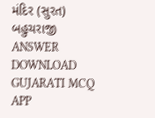મંદિર (સુરત) બહુચરાજી ANSWER DOWNLOAD GUJARATI MCQ APP